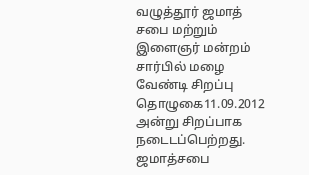வழுத்தூர் ஜமாத் சபை மற்றும் இளைஞர் மன்றம் சார்பில் மழை வேண்டி சிறப்பு தொழுகை11.09.2012 அன்று சிறப்பாக நடைடப்பெற்றது. ஜமாத்சபை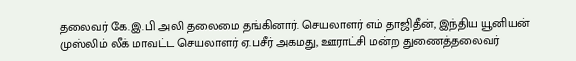தலைவர் கே.இ.பி அலி தலைமை தங்கினார். செயலாளர் எம் தாஜிதீன், இந்திய யூனியன் முஸ்லிம் லீக் மாவட்ட செயலாளர் ஏ.பசீர் அகமது, ஊராட்சி மன்ற துணைத்தலைவர்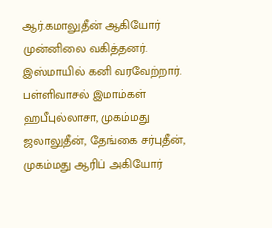ஆர்.கமாலுதீன் ஆகியோர் முன்னிலை வகித்தனர். இஸ்மாயில் கனி வரவேற்றார். பள்ளிவாசல் இமாம்கள் ஹபீபுல்லாசா, முகம்மது ஜலாலுதீன், தேங்கை சர்புதீன், முகம்மது ஆரிப் அகியோர்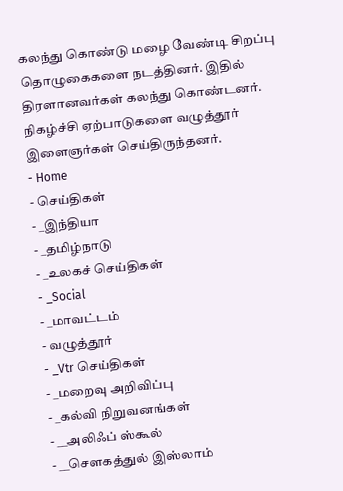கலந்து கொண்டு மழை வேண்டி சிறப்பு தொழுகைகளை நடத்தினர். இதில் திரளானவர்கள் கலந்து கொண்டனர். நிகழ்ச்சி ஏற்பாடுகளை வழுத்தூர் இளைஞர்கள் செய்திருந்தனர்.
- Home
- செய்திகள்
- _இந்தியா
- _தமிழ்நாடு
- _உலகச் செய்திகள்
- _Social
- _மாவட்டம்
- வழுத்தூர்
- _Vtr செய்திகள்
- _மறைவு அறிவிப்பு
- _கல்வி நிறுவனங்கள்
- __அலிஃப் ஸ்கூல்
- __செளகத்துல் இஸ்லாம்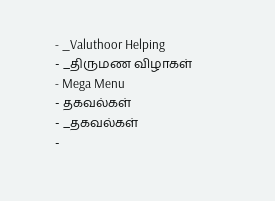- _Valuthoor Helping
- _திருமண விழாகள்
- Mega Menu
- தகவல்கள்
- _தகவல்கள்
-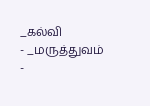_கல்வி
- _மருத்துவம்
-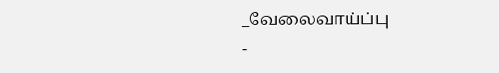_வேலைவாய்ப்பு
-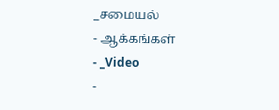_சமையல்
- ஆக்கங்கள்
- _Video
-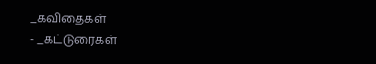_கவிதைகள்
- _கட்டுரைகள்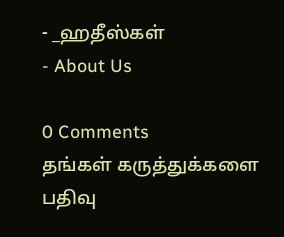- _ஹதீஸ்கள்
- About Us

0 Comments
தங்கள் கருத்துக்களை பதிவு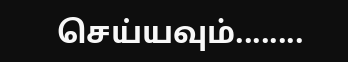செய்யவும்........